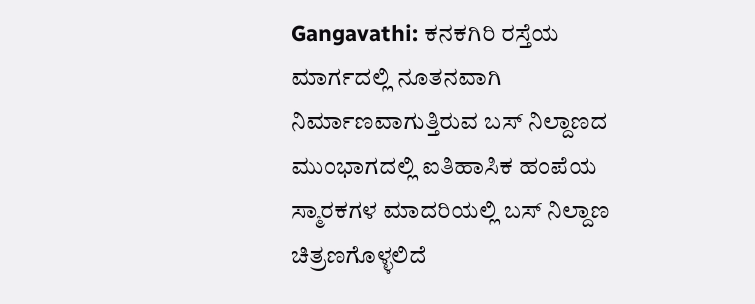Gangavathi: ಕನಕಗಿರಿ ರಸ್ತೆಯ ಮಾರ್ಗದಲ್ಲಿ ನೂತನವಾಗಿ ನಿರ್ಮಾಣವಾಗುತ್ತಿರುವ ಬಸ್ ನಿಲ್ದಾಣದ ಮುಂಭಾಗದಲ್ಲಿ ಐತಿಹಾಸಿಕ ಹಂಪೆಯ ಸ್ಮಾರಕಗಳ ಮಾದರಿಯಲ್ಲಿ ಬಸ್ ನಿಲ್ದಾಣ ಚಿತ್ರಣಗೊಳ್ಳಲಿದೆ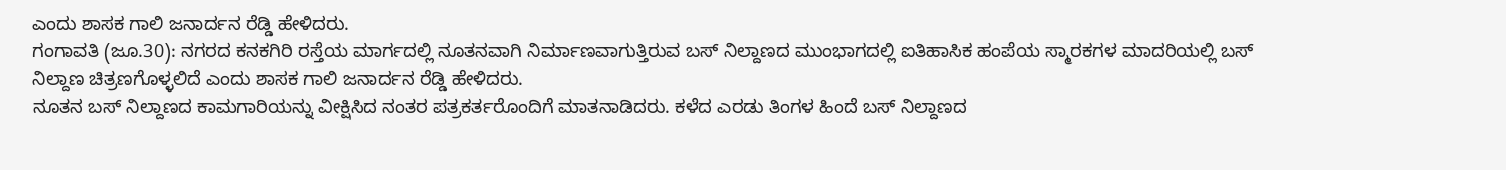ಎಂದು ಶಾಸಕ ಗಾಲಿ ಜನಾರ್ದನ ರೆಡ್ಡಿ ಹೇಳಿದರು.
ಗಂಗಾವತಿ (ಜೂ.30): ನಗರದ ಕನಕಗಿರಿ ರಸ್ತೆಯ ಮಾರ್ಗದಲ್ಲಿ ನೂತನವಾಗಿ ನಿರ್ಮಾಣವಾಗುತ್ತಿರುವ ಬಸ್ ನಿಲ್ದಾಣದ ಮುಂಭಾಗದಲ್ಲಿ ಐತಿಹಾಸಿಕ ಹಂಪೆಯ ಸ್ಮಾರಕಗಳ ಮಾದರಿಯಲ್ಲಿ ಬಸ್ ನಿಲ್ದಾಣ ಚಿತ್ರಣಗೊಳ್ಳಲಿದೆ ಎಂದು ಶಾಸಕ ಗಾಲಿ ಜನಾರ್ದನ ರೆಡ್ಡಿ ಹೇಳಿದರು.
ನೂತನ ಬಸ್ ನಿಲ್ದಾಣದ ಕಾಮಗಾರಿಯನ್ನು ವೀಕ್ಷಿಸಿದ ನಂತರ ಪತ್ರಕರ್ತರೊಂದಿಗೆ ಮಾತನಾಡಿದರು. ಕಳೆದ ಎರಡು ತಿಂಗಳ ಹಿಂದೆ ಬಸ್ ನಿಲ್ದಾಣದ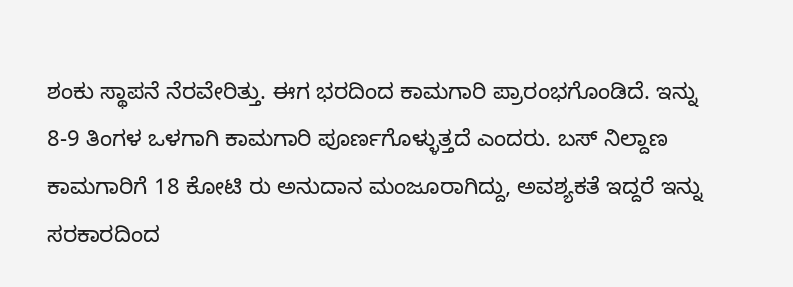ಶಂಕು ಸ್ಥಾಪನೆ ನೆರವೇರಿತ್ತು. ಈಗ ಭರದಿಂದ ಕಾಮಗಾರಿ ಪ್ರಾರಂಭಗೊಂಡಿದೆ. ಇನ್ನು 8-9 ತಿಂಗಳ ಒಳಗಾಗಿ ಕಾಮಗಾರಿ ಪೂರ್ಣಗೊಳ್ಳುತ್ತದೆ ಎಂದರು. ಬಸ್ ನಿಲ್ದಾಣ ಕಾಮಗಾರಿಗೆ 18 ಕೋಟಿ ರು ಅನುದಾನ ಮಂಜೂರಾಗಿದ್ದು, ಅವಶ್ಯಕತೆ ಇದ್ದರೆ ಇನ್ನು ಸರಕಾರದಿಂದ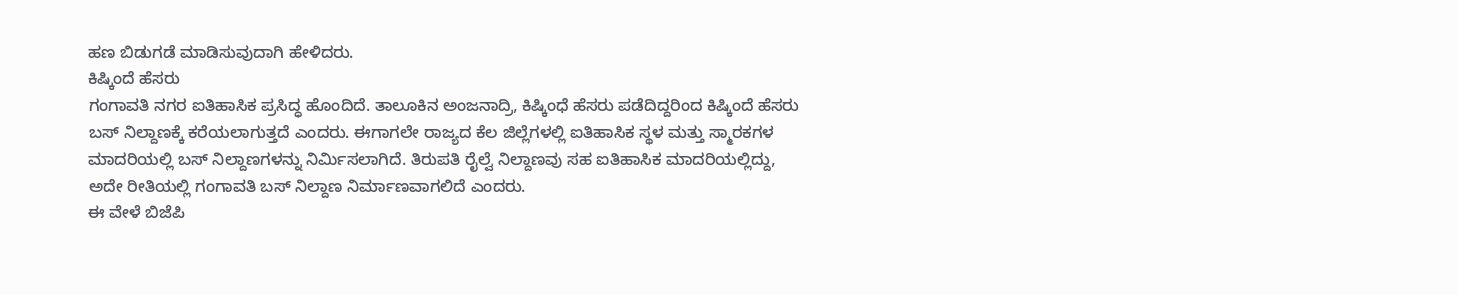ಹಣ ಬಿಡುಗಡೆ ಮಾಡಿಸುವುದಾಗಿ ಹೇಳಿದರು.
ಕಿಷ್ಕಿಂದೆ ಹೆಸರು
ಗಂಗಾವತಿ ನಗರ ಐತಿಹಾಸಿಕ ಪ್ರಸಿದ್ಧ ಹೊಂದಿದೆ. ತಾಲೂಕಿನ ಅಂಜನಾದ್ರಿ, ಕಿಷ್ಕಿಂಧೆ ಹೆಸರು ಪಡೆದಿದ್ದರಿಂದ ಕಿಷ್ಕಿಂದೆ ಹೆಸರು ಬಸ್ ನಿಲ್ದಾಣಕ್ಕೆ ಕರೆಯಲಾಗುತ್ತದೆ ಎಂದರು. ಈಗಾಗಲೇ ರಾಜ್ಯದ ಕೆಲ ಜಿಲ್ಲೆಗಳಲ್ಲಿ ಐತಿಹಾಸಿಕ ಸ್ಥಳ ಮತ್ತು ಸ್ಮಾರಕಗಳ ಮಾದರಿಯಲ್ಲಿ ಬಸ್ ನಿಲ್ದಾಣಗಳನ್ನು ನಿರ್ಮಿಸಲಾಗಿದೆ. ತಿರುಪತಿ ರೈಲ್ವೆ ನಿಲ್ದಾಣವು ಸಹ ಐತಿಹಾಸಿಕ ಮಾದರಿಯಲ್ಲಿದ್ದು, ಅದೇ ರೀತಿಯಲ್ಲಿ ಗಂಗಾವತಿ ಬಸ್ ನಿಲ್ದಾಣ ನಿರ್ಮಾಣವಾಗಲಿದೆ ಎಂದರು.
ಈ ವೇಳೆ ಬಿಜೆಪಿ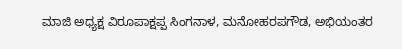ಮಾಜಿ ಅಧ್ಯಕ್ಷ ವಿರೂಪಾಕ್ಷಪ್ಪ ಸಿಂಗನಾಳ, ಮನೋಹರಪಗೌಡ, ಅಭಿಯಂತರ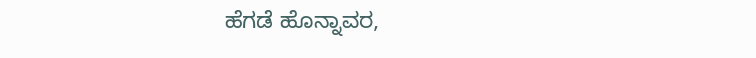ಹೆಗಡೆ ಹೊನ್ನಾವರ,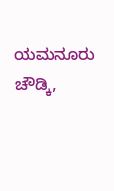ಯಮನೂರು ಚೌಡ್ಕಿ,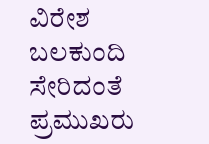ವಿರೇಶ ಬಲಕುಂದಿ ಸೇರಿದಂತೆ ಪ್ರಮುಖರು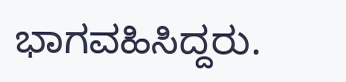ಭಾಗವಹಿಸಿದ್ದರು.